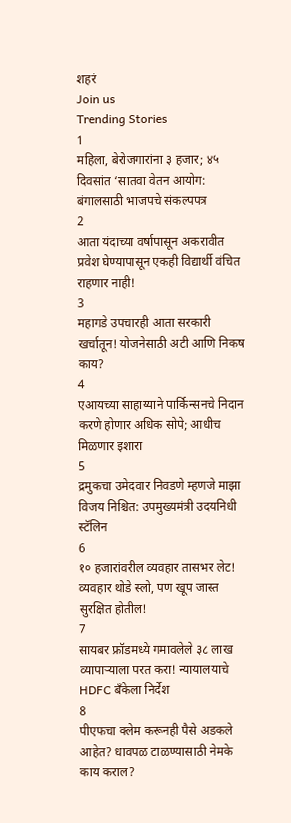शहरं
Join us
Trending Stories
1
महिला, बेरोजगारांना ३ हजार; ४५ दिवसांत ‘सातवा वेतन आयोग: बंगालसाठी भाजपचे संकल्पपत्र
2
आता यंदाच्या वर्षापासून अकरावीत प्रवेश घेण्यापासून एकही विद्यार्थी वंचित राहणार नाही!
3
महागडे उपचारही आता सरकारी खर्चातून! योजनेसाठी अटी आणि निकष काय?
4
एआयच्या साहाय्याने पार्किन्सनचे निदान करणे होणार अधिक सोपे; आधीच मिळणार इशारा
5
द्रमुकचा उमेदवार निवडणे म्हणजे माझा विजय निश्चित: उपमुख्यमंत्री उदयनिधी स्टॅलिन
6
१० हजारांवरील व्यवहार तासभर लेट! व्यवहार थोडे स्लो, पण खूप जास्त सुरक्षित होतील!
7
सायबर फ्रॉडमध्ये गमावलेले ३८ लाख व्यापाऱ्याला परत करा! न्यायालयाचे HDFC बँकेला निर्देश
8
पीएफचा क्लेम करूनही पैसे अडकले आहेत? धावपळ टाळण्यासाठी नेमके काय कराल?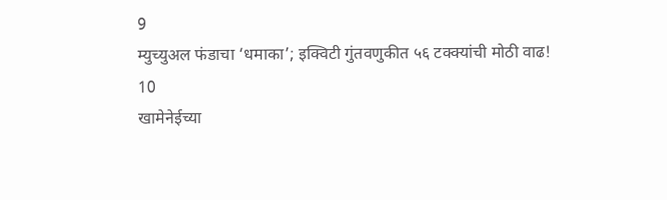9
म्युच्युअल फंडाचा ‘धमाका’; इक्विटी गुंतवणुकीत ५६ टक्क्यांची मोठी वाढ!
10
खामेनेईच्या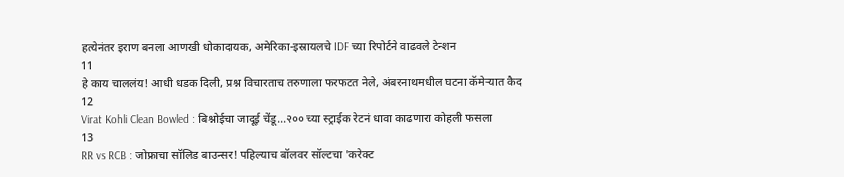हत्येनंतर इराण बनला आणखी धोकादायक, अमेरिका-इस्रायलचे IDF च्या रिपोर्टने वाढवले टेन्शन
11
हे काय चाललंय! आधी धडक दिली, प्रश्न विचारताच तरुणाला फरफटत नेले, अंबरनाथमधील घटना कॅमेऱ्यात कैद
12
Virat Kohli Clean Bowled : बिश्नोईचा जादूई चेंडू...२०० च्या स्ट्राईक रेटनं धावा काढणारा कोहली फसला
13
RR vs RCB : जोफ्राचा सॉलिड बाउन्सर! पहिल्याच बॉलवर सॉल्टचा 'करेक्ट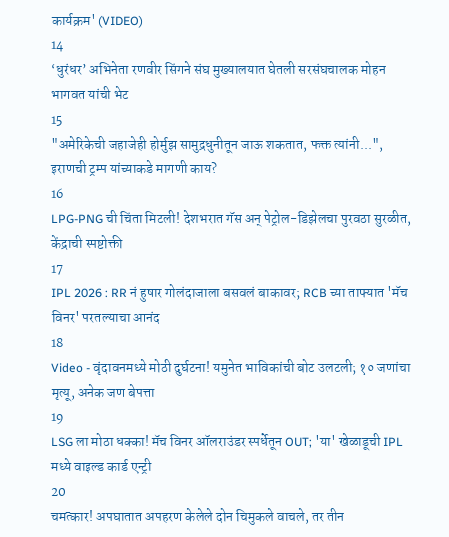कार्यक्रम' (VIDEO)
14
‘धुरंधर’ अभिनेता रणवीर सिंगने संघ मुख्यालयात घेतली सरसंघचालक मोहन भागवत यांची भेट
15
"अमेरिकेची जहाजेही होर्मुझ सामुद्रधुनीतून जाऊ शकतात, फक्त त्यांनी...", इराणची ट्रम्प यांच्याकडे मागणी काय?
16
LPG-PNG ची चिंता मिटली! देशभरात गॅस अन् पेट्रोल-डिझेलचा पुरवठा सुरळीत, केंद्राची स्पष्टोक्ती
17
IPL 2026 : RR नं हुषार गोलंदाजाला बसवलं बाकावर; RCB च्या ताफ्यात 'मॅच विनर' परतल्याचा आनंद
18
Video - वृंदावनमध्ये मोठी दुर्घटना! यमुनेत भाविकांची बोट उलटली; १० जणांचा मृत्यू, अनेक जण बेपत्ता
19
LSG ला मोठा धक्का! मॅच विनर ऑलराउंडर स्पर्धेतून OUT; 'या' खेळाडूची IPL मध्ये वाइल्ड कार्ड एन्ट्री
20
चमत्कार! अपघातात अपहरण केलेले दोन चिमुकले वाचले, तर तीन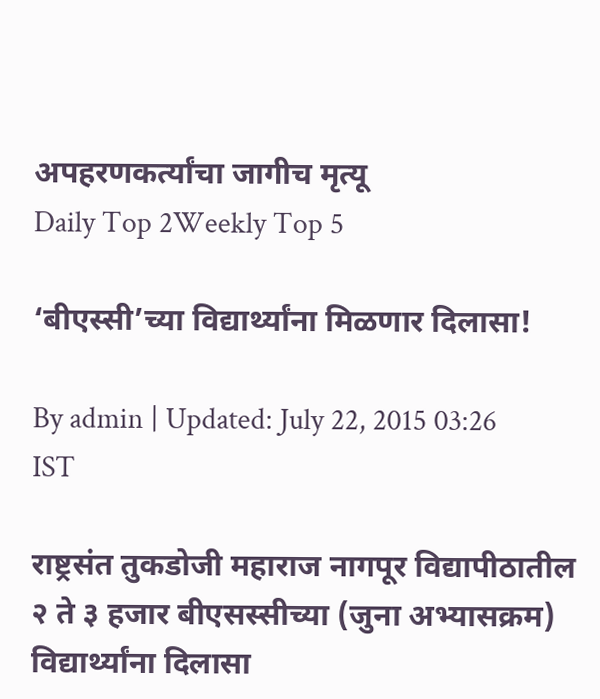अपहरणकर्त्यांचा जागीच मृत्यू
Daily Top 2Weekly Top 5

‘बीएस्सी’च्या विद्यार्थ्यांना मिळणार दिलासा!

By admin | Updated: July 22, 2015 03:26 IST

राष्ट्रसंत तुकडोजी महाराज नागपूर विद्यापीठातील २ ते ३ हजार बीएसस्सीच्या (जुना अभ्यासक्रम) विद्यार्थ्यांना दिलासा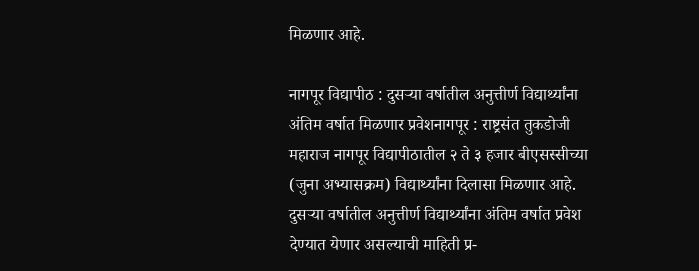मिळणार आहे.

नागपूर विद्यापीठ : दुसऱ्या वर्षातील अनुत्तीर्ण विद्यार्थ्यांना अंतिम वर्षात मिळणार प्रवेशनागपूर : राष्ट्रसंत तुकडोजी महाराज नागपूर विद्यापीठातील २ ते ३ हजार बीएसस्सीच्या (जुना अभ्यासक्रम) विद्यार्थ्यांना दिलासा मिळणार आहे. दुसऱ्या वर्षातील अनुत्तीर्ण विद्यार्थ्यांना अंतिम वर्षात प्रवेश देण्यात येणार असल्याची माहिती प्र-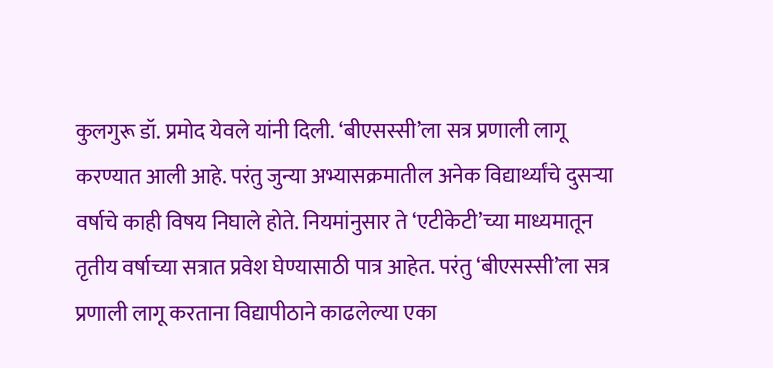कुलगुरू डॉ. प्रमोद येवले यांनी दिली. ‘बीएसस्सी’ला सत्र प्रणाली लागू करण्यात आली आहे. परंतु जुन्या अभ्यासक्रमातील अनेक विद्यार्थ्यांचे दुसऱ्या वर्षाचे काही विषय निघाले होते. नियमांनुसार ते ‘एटीकेटी’च्या माध्यमातून तृतीय वर्षाच्या सत्रात प्रवेश घेण्यासाठी पात्र आहेत. परंतु ‘बीएसस्सी’ला सत्र प्रणाली लागू करताना विद्यापीठाने काढलेल्या एका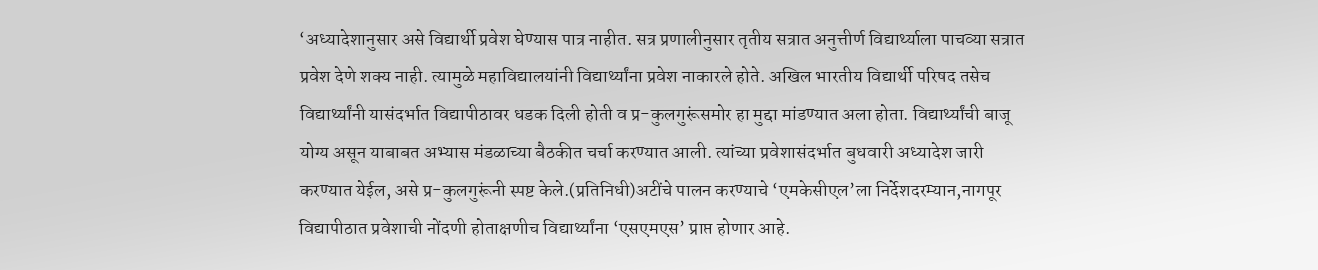‘अध्यादेशानुसार असे विद्यार्थी प्रवेश घेण्यास पात्र नाहीत. सत्र प्रणालीनुसार तृतीय सत्रात अनुत्तीर्ण विद्यार्थ्याला पाचव्या सत्रात प्रवेश देणे शक्य नाही. त्यामुळे महाविद्यालयांनी विद्यार्थ्यांना प्रवेश नाकारले होते. अखिल भारतीय विद्यार्थी परिषद तसेच विद्यार्थ्यांनी यासंदर्भात विद्यापीठावर धडक दिली होती व प्र-कुलगुरूंसमोर हा मुद्दा मांडण्यात अला होता. विद्यार्थ्यांची बाजू योग्य असून याबाबत अभ्यास मंडळाच्या बैठकीत चर्चा करण्यात आली. त्यांच्या प्रवेशासंदर्भात बुधवारी अध्यादेश जारी करण्यात येईल, असे प्र-कुलगुरूंनी स्पष्ट केले.(प्रतिनिधी)अटींचे पालन करण्याचे ‘एमकेसीएल’ला निर्देशदरम्यान,नागपूर विद्यापीठात प्रवेशाची नोंदणी होताक्षणीच विद्यार्थ्यांना ‘एसएमएस’ प्राप्त होणार आहे.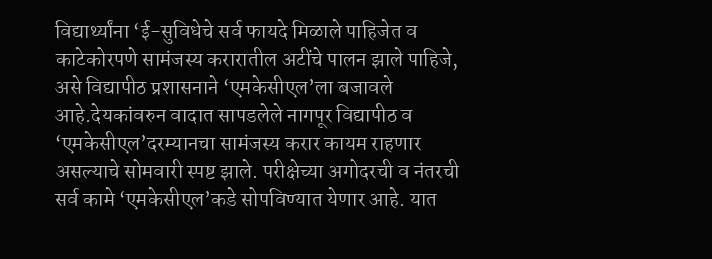विद्यार्थ्यांना ‘ई-सुविधेचे सर्व फायदे मिळाले पाहिजेत व काटेकोरपणे सामंजस्य करारातील अटींचे पालन झाले पाहिजे, असे विद्यापीठ प्रशासनाने ‘एमकेसीएल’ला बजावले आहे.देयकांवरुन वादात सापडलेले नागपूर विद्यापीठ व ‘एमकेसीएल’दरम्यानचा सामंजस्य करार कायम राहणार असल्याचे सोमवारी स्पष्ट झाले. परीक्षेच्या अगोदरची व नंतरची सर्व कामे ‘एमकेसीएल’कडे सोपविण्यात येणार आहे. यात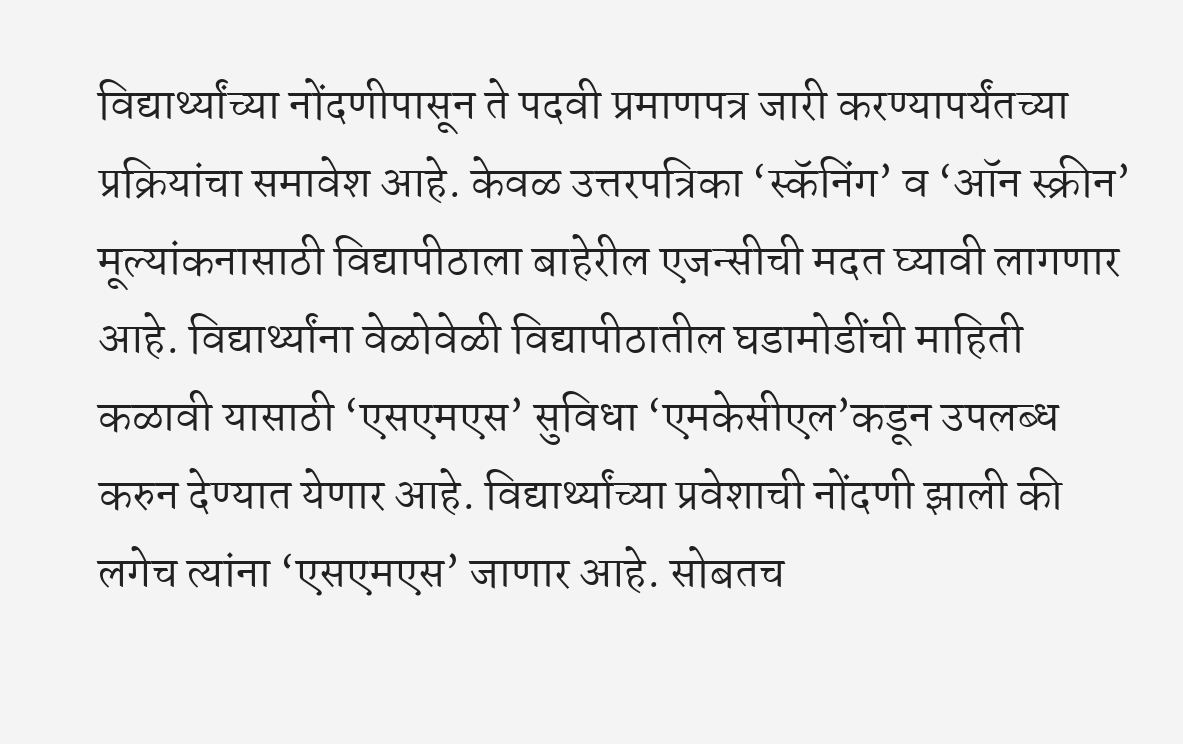विद्यार्थ्यांच्या नोंदणीपासून ते पदवी प्रमाणपत्र जारी करण्यापर्यंतच्या प्रक्रियांचा समावेश आहे. केवळ उत्तरपत्रिका ‘स्कॅनिंग’ व ‘ऑन स्क्रीन’ मूल्यांकनासाठी विद्यापीठाला बाहेरील एजन्सीची मदत घ्यावी लागणार आहे. विद्यार्थ्यांना वेळोवेळी विद्यापीठातील घडामोडींची माहिती कळावी यासाठी ‘एसएमएस’ सुविधा ‘एमकेसीएल’कडून उपलब्ध करुन देण्यात येणार आहे. विद्यार्थ्यांच्या प्रवेशाची नोंदणी झाली की लगेच त्यांना ‘एसएमएस’ जाणार आहे. सोबतच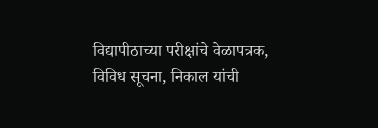विद्यापीठाच्या परीक्षांचे वेळापत्रक, विविध सूचना, निकाल यांची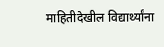माहितीदेखील विद्यार्थ्यांना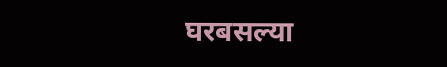घरबसल्या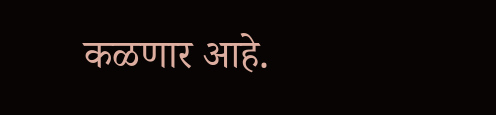कळणार आहे.